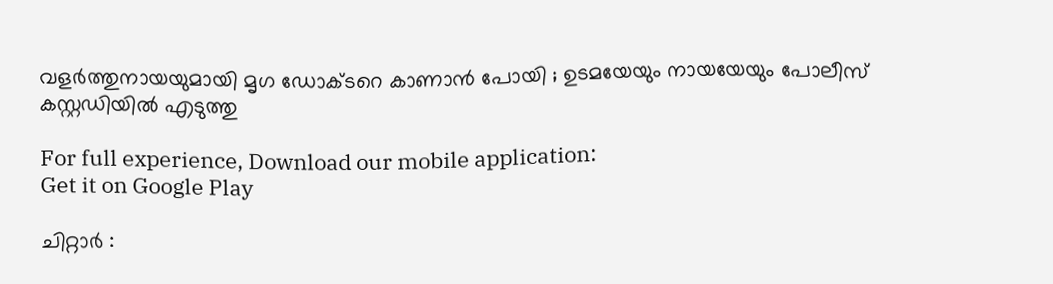വളര്‍ത്തുനായയുമായി മൃഗ ഡോക്ടറെ കാണാന്‍ പോയി ; ഉടമയേയും നായയേയും പോലീസ് കസ്റ്റഡിയില്‍ എടുത്തു

For full experience, Download our mobile application:
Get it on Google Play

ചിറ്റാര്‍ :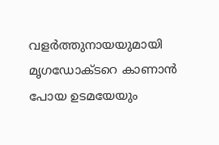വളര്‍ത്തുനായയുമായി മൃഗഡോക്ടറെ കാണാന്‍ പോയ ഉടമയേയും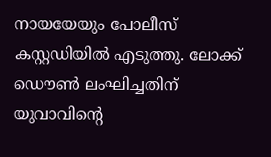നായയേയും പോലീസ് കസ്റ്റഡിയില്‍ എടുത്തു. ലോക്ക് ഡൌണ്‍ ലംഘിച്ചതിന് യുവാവിന്റെ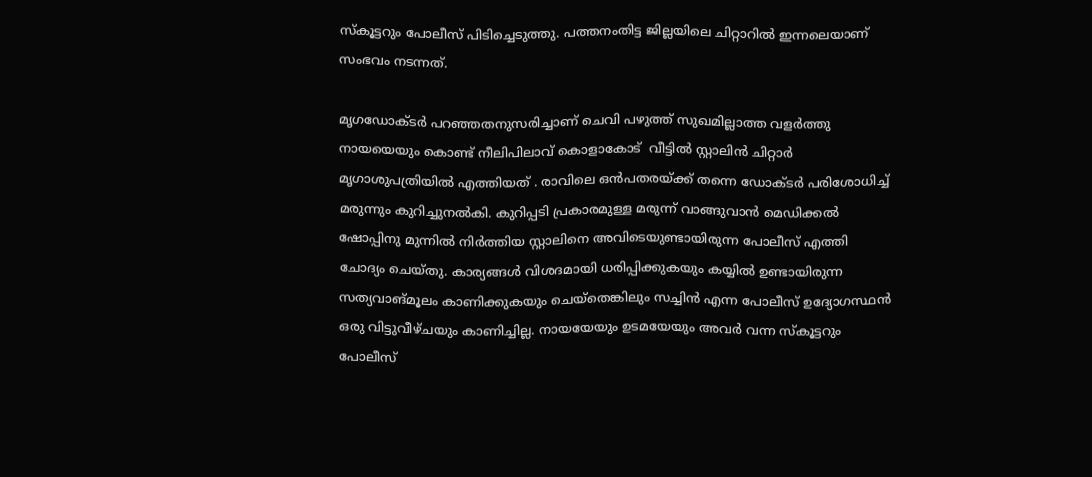സ്കൂട്ടറും പോലീസ് പിടിച്ചെടുത്തു. പത്തനംതിട്ട ജില്ലയിലെ ചിറ്റാറില്‍ ഇന്നലെയാണ്  സംഭവം നടന്നത്.

മൃഗഡോക്ടർ പറഞ്ഞതനുസരിച്ചാണ് ചെവി പഴുത്ത് സുഖമില്ലാത്ത വളർത്തു നായയെയും കൊണ്ട് നീലിപിലാവ് കൊളാകോട്  വീട്ടില്‍ സ്റ്റാലിന്‍ ചിറ്റാര്‍ മൃഗാശുപത്രിയില്‍ എത്തിയത് . രാവിലെ ഒന്‍പതരയ്ക്ക്‌ തന്നെ ഡോക്ടര്‍ പരിശോധിച്ച് മരുന്നും കുറിച്ചുനല്‍കി. കുറിപ്പടി പ്രകാരമുള്ള മരുന്ന് വാങ്ങുവാന്‍ മെഡിക്കല്‍ ഷോപ്പിനു മുന്നില്‍ നിര്‍ത്തിയ സ്റ്റാലിനെ അവിടെയുണ്ടായിരുന്ന പോലീസ് എത്തി ചോദ്യം ചെയ്തു. കാര്യങ്ങള്‍ വിശദമായി ധരിപ്പിക്കുകയും കയ്യില്‍ ഉണ്ടായിരുന്ന സത്യവാങ്മൂലം കാണിക്കുകയും ചെയ്തെങ്കിലും സച്ചിന്‍ എന്ന പോലീസ് ഉദ്യോഗസ്ഥന്‍ ഒരു വിട്ടുവീഴ്ചയും കാണിച്ചില്ല. നായയേയും ഉടമയേയും അവര്‍ വന്ന സ്കൂട്ടറും പോലീസ്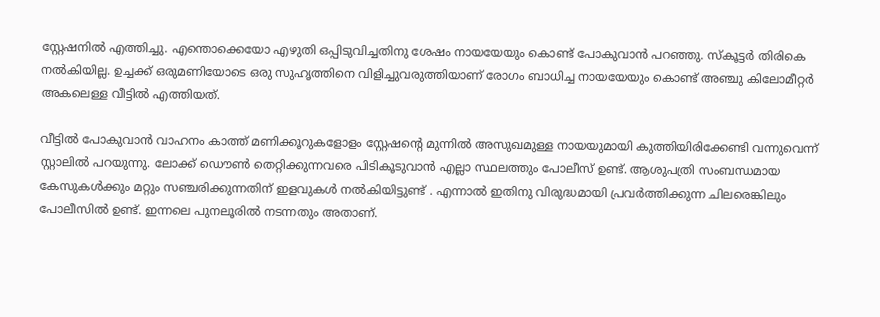സ്റ്റേഷനില്‍ എത്തിച്ചു. എന്തൊക്കെയോ എഴുതി ഒപ്പിടുവിച്ചതിനു ശേഷം നായയേയും കൊണ്ട് പോകുവാന്‍ പറഞ്ഞു. സ്കൂട്ടര്‍ തിരികെ നല്‍കിയില്ല. ഉച്ചക്ക് ഒരുമണിയോടെ ഒരു സുഹൃത്തിനെ വിളിച്ചുവരുത്തിയാണ് രോഗം ബാധിച്ച നായയേയും കൊണ്ട് അഞ്ചു കിലോമീറ്റര്‍ അകലെള്ള വീട്ടില്‍ എത്തിയത്.

വീട്ടില്‍ പോകുവാന്‍ വാഹനം കാത്ത് മണിക്കൂറുകളോളം സ്റ്റേഷന്റെ മുന്നില്‍ അസുഖമുള്ള നായയുമായി കുത്തിയിരിക്കേണ്ടി വന്നുവെന്ന്  സ്റ്റാലില്‍ പറയുന്നു. ലോക്ക് ഡൌണ്‍ തെറ്റിക്കുന്നവരെ പിടികൂടുവാന്‍ എല്ലാ സ്ഥലത്തും പോലീസ് ഉണ്ട്. ആശുപത്രി സംബന്ധമായ കേസുകള്‍ക്കും മറ്റും സഞ്ചരിക്കുന്നതിന് ഇളവുകള്‍ നല്‍കിയിട്ടുണ്ട് . എന്നാല്‍ ഇതിനു വിരുദ്ധമായി പ്രവര്‍ത്തിക്കുന്ന ചിലരെങ്കിലും പോലീസില്‍ ഉണ്ട്. ഇന്നലെ പുനലൂരില്‍ നടന്നതും അതാണ്‌.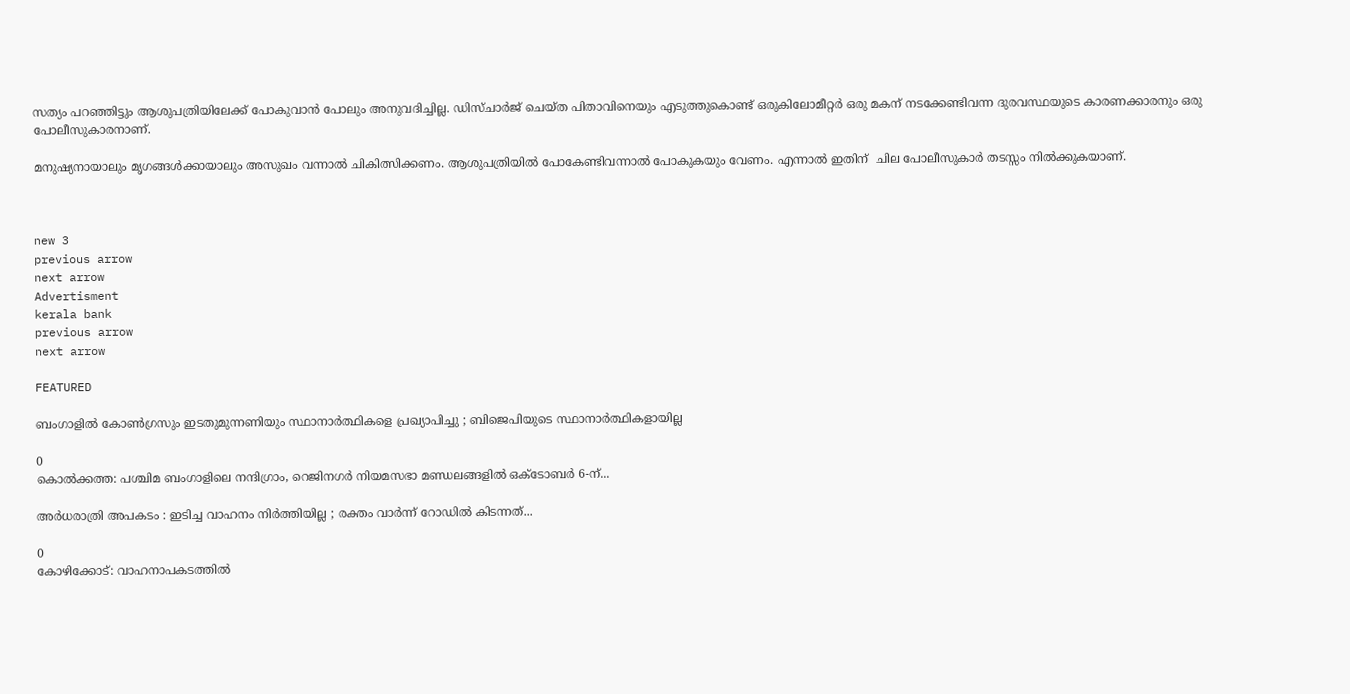സത്യം പറഞ്ഞിട്ടും ആശുപത്രിയിലേക്ക് പോകുവാന്‍ പോലും അനുവദിച്ചില്ല. ഡിസ്ചാര്‍ജ് ചെയ്ത പിതാവിനെയും എടുത്തുകൊണ്ട് ഒരുകിലോമീറ്റര്‍ ഒരു മകന് നടക്കേണ്ടിവന്ന ദുരവസ്ഥയുടെ കാരണക്കാരനും ഒരു പോലീസുകാരനാണ്.

മനുഷ്യനായാലും മൃഗങ്ങള്‍ക്കായാലും അസുഖം വന്നാല്‍ ചികിത്സിക്കണം. ആശുപത്രിയില്‍ പോകേണ്ടിവന്നാല്‍ പോകുകയും വേണം. എന്നാല്‍ ഇതിന്  ചില പോലീസുകാര്‍ തടസ്സം നില്‍ക്കുകയാണ്.



new 3
previous arrow
next arrow
Advertisment
kerala bank
previous arrow
next arrow

FEATURED

ബംഗാളിൽ കോൺഗ്രസും ഇടതുമുന്നണിയും സ്ഥാനാർത്ഥികളെ പ്രഖ്യാപിച്ചു ; ബിജെപിയുടെ സ്ഥാനാർത്ഥികളായില്ല

0
കൊൽക്കത്ത: പശ്ചിമ ബംഗാളിലെ നന്ദിഗ്രാം, റെജിനഗർ നിയമസഭാ മണ്ഡലങ്ങളിൽ ഒക്ടോബർ 6-ന്...

അർധരാത്രി അപകടം : ഇടിച്ച വാഹനം നിർത്തിയില്ല ; രക്തം വാർന്ന് റോഡിൽ കിടന്നത്...

0
കോഴിക്കോട്: വാഹനാപകടത്തില്‍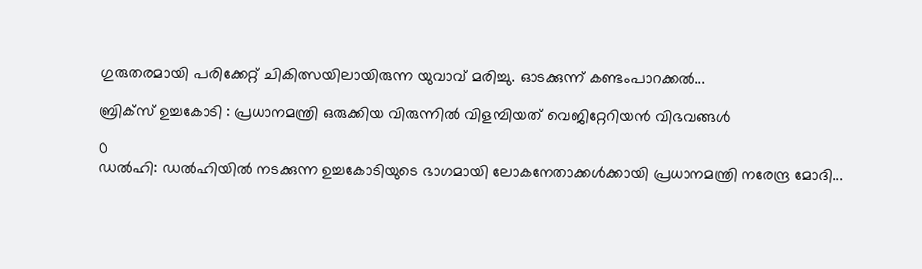ഗുരുതരമായി പരിക്കേറ്റ് ചികിത്സയിലായിരുന്ന യുവാവ് മരിച്ചു. ഓടക്കുന്ന് കണ്ടംപാറക്കല്‍...

ബ്രിക്‌സ് ഉച്ചകോടി : പ്രധാനമന്ത്രി ഒരുക്കിയ വിരുന്നിൽ വിളമ്പിയത് വെജിറ്റേറിയൻ വിഭവങ്ങൾ

0
ഡൽഹി: ഡൽഹിയിൽ നടക്കുന്ന ഉച്ചകോടിയുടെ ഭാഗമായി ലോകനേതാക്കൾക്കായി പ്രധാനമന്ത്രി നരേന്ദ്ര മോദി...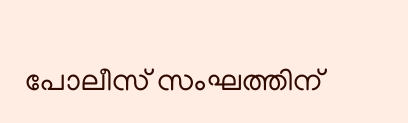പോലീസ് സംഘത്തിന്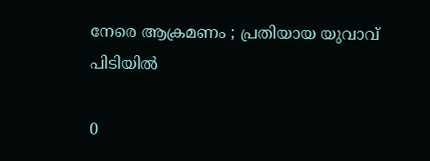നേരെ ആക്രമണം ; പ്രതിയായ യുവാവ് പിടിയിൽ

0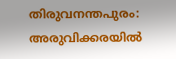തിരുവനന്തപുരം: അരുവിക്കരയിൽ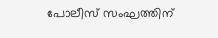പോലീസ് സംഘത്തിന്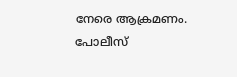നേരെ ആക്രമണം. പോലീസ്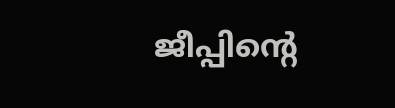ജീപ്പിന്റെ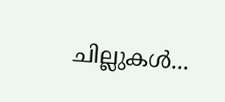ചില്ലുകൾ...